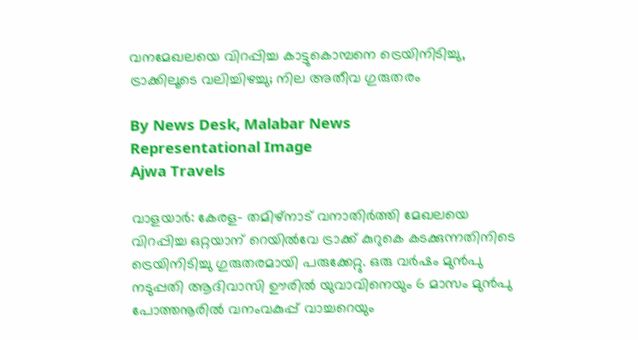വനമേഖലയെ വിറപ്പിച്ച കാട്ടുകൊമ്പനെ ട്രെയിനിടിച്ചു, ട്രാക്കിലൂടെ വലിച്ചിഴച്ചു; നില അതീവ ഗുരുതരം

By News Desk, Malabar News
Representational Image
Ajwa Travels

വാളയാർ: കേരള- തമിഴ്‌നാട് വനാതിർത്തി മേഖലയെ വിറപ്പിച്ച ഒറ്റയാന് റെയിൽവേ ട്രാക്ക് കുറുകെ കടക്കുന്നതിനിടെ ട്രെയിനിടിച്ചു ഗുരുതരമായി പരുക്കേറ്റു. ഒരു വർഷം മുൻപു നടുപ്പതി ആദിവാസി ഊരിൽ യുവാവിനെയും 6 മാസം മുൻപു പോത്തനൂരിൽ വനംവകുപ്പ് വാച്ചറെയും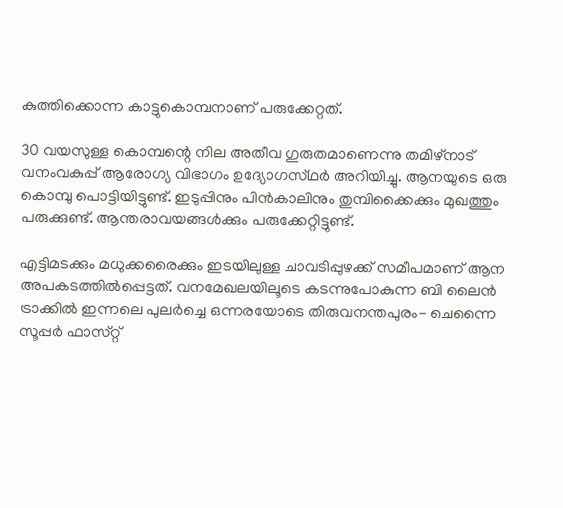കുത്തിക്കൊന്ന കാട്ടുകൊമ്പനാണ് പരുക്കേറ്റത്.

30 വയസുള്ള കൊമ്പന്റെ നില അതീവ ഗുരുതമാണെന്നു തമിഴ്‌നാട് വനംവകുപ്പ് ആരോഗ്യ വിഭാഗം ഉദ്യോഗസ്‌ഥർ അറിയിച്ചു. ആനയുടെ ഒരു കൊമ്പു പൊട്ടിയിട്ടുണ്ട്. ഇടുപ്പിനും പിൻകാലിനും തുമ്പിക്കൈക്കും മുഖത്തും പരുക്കുണ്ട്. ആന്തരാവയങ്ങൾക്കും പരുക്കേറ്റിട്ടുണ്ട്.

എട്ടിമടക്കും മധുക്കരൈക്കും ഇടയിലുള്ള ചാവടിപ്പുഴക്ക് സമീപമാണ് ആന അപകടത്തിൽപ്പെട്ടത്. വനമേഖലയിലൂടെ കടന്നുപോകുന്ന ബി ലൈൻ ട്രാക്കിൽ ഇന്നലെ പുലർച്ചെ ഒന്നരയോടെ തിരുവനന്തപുരം- ചെന്നൈ സൂപ്പർ ഫാസ്‌റ്റ്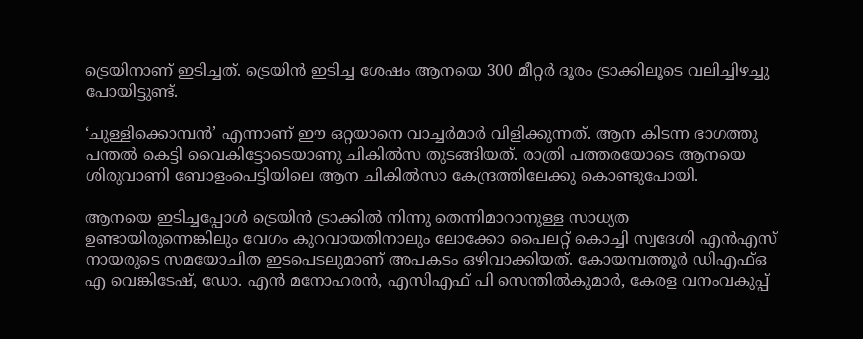ട്രെയിനാണ് ഇടിച്ചത്. ട്രെയിൻ ഇടിച്ച ശേഷം ആനയെ 300 മീറ്റർ ദൂരം ട്രാക്കിലൂടെ വലിച്ചിഴച്ചു പോയിട്ടുണ്ട്.

‘ചുള്ളിക്കൊമ്പൻ’ എന്നാണ് ഈ ഒറ്റയാനെ വാച്ചർമാർ വിളിക്കുന്നത്. ആന കിടന്ന ഭാഗത്തു പന്തൽ കെട്ടി വൈകിട്ടോടെയാണു ചികിൽസ തുടങ്ങിയത്. രാത്രി പത്തരയോടെ ആനയെ ശിരുവാണി ബോളംപെട്ടിയിലെ ആന ചികിൽസാ കേന്ദ്രത്തിലേക്കു കൊണ്ടുപോയി.

ആനയെ ഇടിച്ചപ്പോൾ ട്രെയിൻ ട്രാക്കിൽ നിന്നു തെന്നിമാറാനുള്ള സാധ്യത ഉണ്ടായിരുന്നെങ്കിലും വേഗം കുറവായതിനാലും ലോക്കോ പൈലറ്റ് കൊച്ചി സ്വദേശി എൻഎസ് നായരുടെ സമയോചിത ഇടപെടലുമാണ് അപകടം ഒഴിവാക്കിയത്. കോയമ്പത്തൂർ ഡിഎഫ്ഒ എ വെങ്കിടേഷ്, ഡോ. എൻ മനോഹരൻ, എസിഎഫ് പി സെന്തിൽകുമാർ, കേരള വനംവകുപ്പ്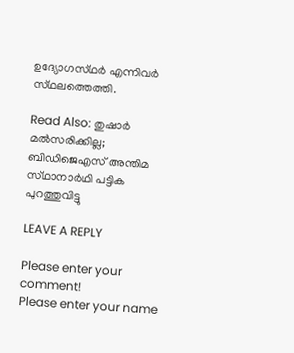ഉദ്യോഗസ്‌ഥർ എന്നിവർ സ്‌ഥലത്തെത്തി.

Read Also: തുഷാർ മൽസരിക്കില്ല; ബിഡിജെഎസ് അന്തിമ സ്‌ഥാനാർഥി പട്ടിക പുറത്തുവിട്ടു

LEAVE A REPLY

Please enter your comment!
Please enter your name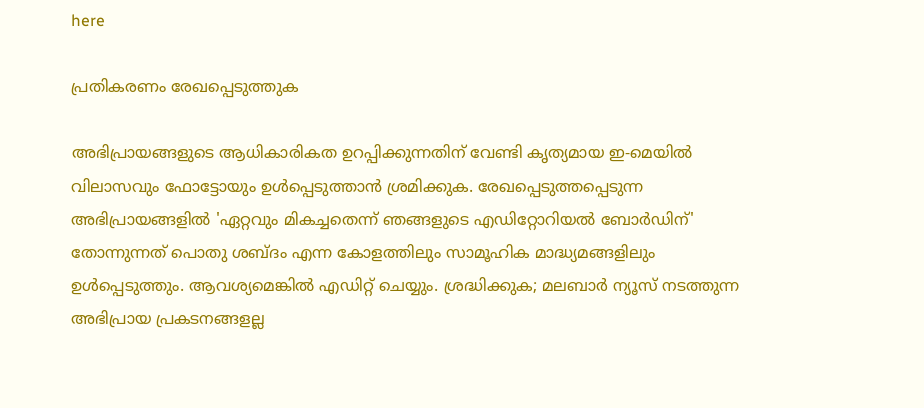here

പ്രതികരണം രേഖപ്പെടുത്തുക

അഭിപ്രായങ്ങളുടെ ആധികാരികത ഉറപ്പിക്കുന്നതിന് വേണ്ടി കൃത്യമായ ഇ-മെയിൽ വിലാസവും ഫോട്ടോയും ഉൾപ്പെടുത്താൻ ശ്രമിക്കുക. രേഖപ്പെടുത്തപ്പെടുന്ന അഭിപ്രായങ്ങളിൽ 'ഏറ്റവും മികച്ചതെന്ന് ഞങ്ങളുടെ എഡിറ്റോറിയൽ ബോർഡിന്' തോന്നുന്നത് പൊതു ശബ്‌ദം എന്ന കോളത്തിലും സാമൂഹിക മാദ്ധ്യമങ്ങളിലും ഉൾപ്പെടുത്തും. ആവശ്യമെങ്കിൽ എഡിറ്റ് ചെയ്യും. ശ്രദ്ധിക്കുക; മലബാർ ന്യൂസ് നടത്തുന്ന അഭിപ്രായ പ്രകടനങ്ങളല്ല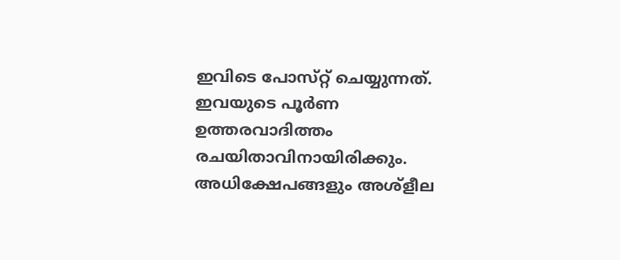ഇവിടെ പോസ്‌റ്റ് ചെയ്യുന്നത്. ഇവയുടെ പൂർണ ഉത്തരവാദിത്തം രചയിതാവിനായിരിക്കും. അധിക്ഷേപങ്ങളും അശ്‌ളീല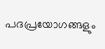പദപ്രയോഗങ്ങളും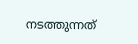നടത്തുന്നത്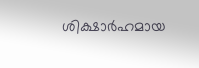ശിക്ഷാർഹമായ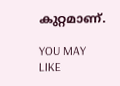കുറ്റമാണ്.

YOU MAY LIKE